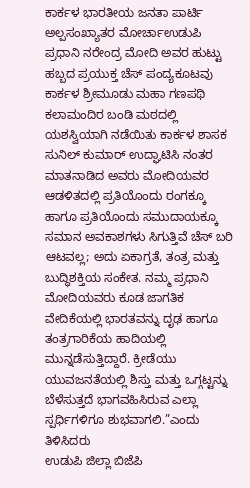ಕಾರ್ಕಳ ಭಾರತೀಯ ಜನತಾ ಪಾರ್ಟಿ ಅಲ್ಪಸಂಖ್ಯಾತರ ಮೋರ್ಚಾಉಡುಪಿ ಪ್ರಧಾನಿ ನರೇಂದ್ರ ಮೋದಿ ಅವರ ಹುಟ್ಟು ಹಬ್ಬದ ಪ್ರಯುಕ್ತ ಚೆಸ್ ಪಂದ್ಯಕೂಟವು ಕಾರ್ಕಳ ಶ್ರೀಮೂಡು ಮಹಾ ಗಣಪಥಿ ಕಲಾಮಂದಿರ ಬಂಡಿ ಮಠದಲ್ಲಿ ಯಶಸ್ವಿಯಾಗಿ ನಡೆಯಿತು ಕಾರ್ಕಳ ಶಾಸಕ ಸುನಿಲ್ ಕುಮಾರ್ ಉದ್ಘಾಟಿಸಿ ನಂತರ ಮಾತನಾಡಿದ ಅವರು ಮೋದಿಯವರ ಆಡಳಿತದಲ್ಲಿ ಪ್ರತಿಯೊಂದು ರಂಗಕ್ಕೂ ಹಾಗೂ ಪ್ರತಿಯೊಂದು ಸಮುದಾಯಕ್ಕೂ ಸಮಾನ ಅವಕಾಶಗಳು ಸಿಗುತ್ತಿವೆ ಚೆಸ್ ಬರಿ ಆಟವಲ್ಲ; ಅದು ಏಕಾಗ್ರತೆ, ತಂತ್ರ ಮತ್ತು ಬುದ್ಧಿಶಕ್ತಿಯ ಸಂಕೇತ. ನಮ್ಮ ಪ್ರಧಾನಿ ಮೋದಿಯವರು ಕೂಡ ಜಾಗತಿಕ ವೇದಿಕೆಯಲ್ಲಿ ಭಾರತವನ್ನು ದೃಢ ಹಾಗೂ ತಂತ್ರಗಾರಿಕೆಯ ಹಾದಿಯಲ್ಲಿ ಮುನ್ನಡೆಸುತ್ತಿದ್ದಾರೆ. ಕ್ರೀಡೆಯು ಯುವಜನತೆಯಲ್ಲಿ ಶಿಸ್ತು ಮತ್ತು ಒಗ್ಗಟ್ಟನ್ನು ಬೆಳೆಸುತ್ತದೆ ಭಾಗವಹಿಸಿರುವ ಎಲ್ಲಾ ಸ್ಪರ್ಧಿಗಳಿಗೂ ಶುಭವಾಗಲಿ.”ಎಂದು ತಿಳಿಸಿದರು
ಉಡುಪಿ ಜಿಲ್ಲಾ ಬಿಜೆಪಿ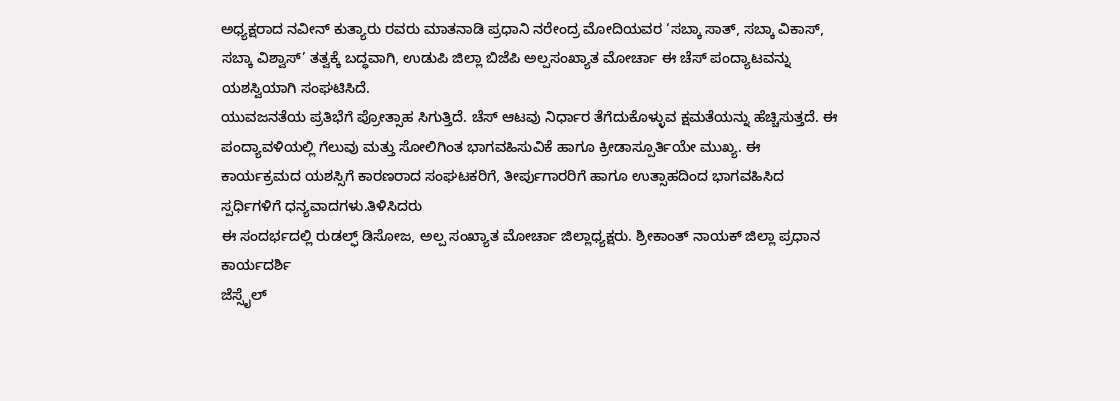ಅಧ್ಯಕ್ಷರಾದ ನವೀನ್ ಕುತ್ಯಾರು ರವರು ಮಾತನಾಡಿ ಪ್ರಧಾನಿ ನರೇಂದ್ರ ಮೋದಿಯವರ ‘ಸಬ್ಕಾ ಸಾತ್, ಸಬ್ಕಾ ವಿಕಾಸ್, ಸಬ್ಕಾ ವಿಶ್ವಾಸ್’ ತತ್ವಕ್ಕೆ ಬದ್ಧವಾಗಿ, ಉಡುಪಿ ಜಿಲ್ಲಾ ಬಿಜೆಪಿ ಅಲ್ಪಸಂಖ್ಯಾತ ಮೋರ್ಚಾ ಈ ಚೆಸ್ ಪಂದ್ಯಾಟವನ್ನು ಯಶಸ್ವಿಯಾಗಿ ಸಂಘಟಿಸಿದೆ.
ಯುವಜನತೆಯ ಪ್ರತಿಭೆಗೆ ಪ್ರೋತ್ಸಾಹ ಸಿಗುತ್ತಿದೆ. ಚೆಸ್ ಆಟವು ನಿರ್ಧಾರ ತೆಗೆದುಕೊಳ್ಳುವ ಕ್ಷಮತೆಯನ್ನು ಹೆಚ್ಚಿಸುತ್ತದೆ. ಈ ಪಂದ್ಯಾವಳಿಯಲ್ಲಿ ಗೆಲುವು ಮತ್ತು ಸೋಲಿಗಿಂತ ಭಾಗವಹಿಸುವಿಕೆ ಹಾಗೂ ಕ್ರೀಡಾಸ್ಪೂರ್ತಿಯೇ ಮುಖ್ಯ. ಈ ಕಾರ್ಯಕ್ರಮದ ಯಶಸ್ಸಿಗೆ ಕಾರಣರಾದ ಸಂಘಟಕರಿಗೆ, ತೀರ್ಪುಗಾರರಿಗೆ ಹಾಗೂ ಉತ್ಸಾಹದಿಂದ ಭಾಗವಹಿಸಿದ ಸ್ಪರ್ಧಿಗಳಿಗೆ ಧನ್ಯವಾದಗಳು.ತಿಳಿಸಿದರು
ಈ ಸಂದರ್ಭದಲ್ಲಿ ರುಡಲ್ಫ್ ಡಿಸೋಜ, ಅಲ್ಪ ಸಂಖ್ಯಾತ ಮೋರ್ಚಾ ಜಿಲ್ಲಾಧ್ಯಕ್ಷರು. ಶ್ರೀಕಾಂತ್ ನಾಯಕ್ ಜಿಲ್ಲಾ ಪ್ರಧಾನ ಕಾರ್ಯದರ್ಶಿ
ಜೆಸ್ಸೈಲ್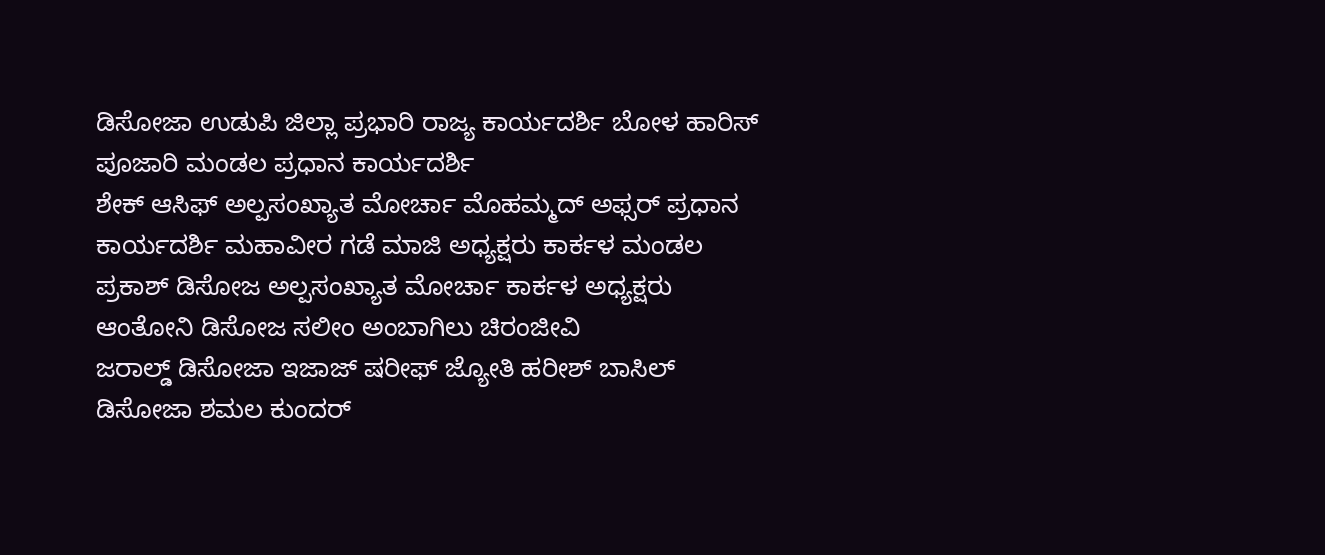ಡಿಸೋಜಾ ಉಡುಪಿ ಜಿಲ್ಲಾ ಪ್ರಭಾರಿ ರಾಜ್ಯ ಕಾರ್ಯದರ್ಶಿ ಬೋಳ ಹಾರಿಸ್ ಪೂಜಾರಿ ಮಂಡಲ ಪ್ರಧಾನ ಕಾರ್ಯದರ್ಶಿ
ಶೇಕ್ ಆಸಿಫ್ ಅಲ್ಪಸಂಖ್ಯಾತ ಮೋರ್ಚಾ ಮೊಹಮ್ಮದ್ ಅಫ್ಸರ್ ಪ್ರಧಾನ ಕಾರ್ಯದರ್ಶಿ ಮಹಾವೀರ ಗಡೆ ಮಾಜಿ ಅಧ್ಯಕ್ಷರು ಕಾರ್ಕಳ ಮಂಡಲ
ಪ್ರಕಾಶ್ ಡಿಸೋಜ ಅಲ್ಪಸಂಖ್ಯಾತ ಮೋರ್ಚಾ ಕಾರ್ಕಳ ಅಧ್ಯಕ್ಷರು ಆಂತೋನಿ ಡಿಸೋಜ ಸಲೀಂ ಅಂಬಾಗಿಲು ಚಿರಂಜೀವಿ
ಜರಾಲ್ಡ್ ಡಿಸೋಜಾ ಇಜಾಜ್ ಷರೀಫ್ ಜ್ಯೋತಿ ಹರೀಶ್ ಬಾಸಿಲ್ ಡಿಸೋಜಾ ಶಮಲ ಕುಂದರ್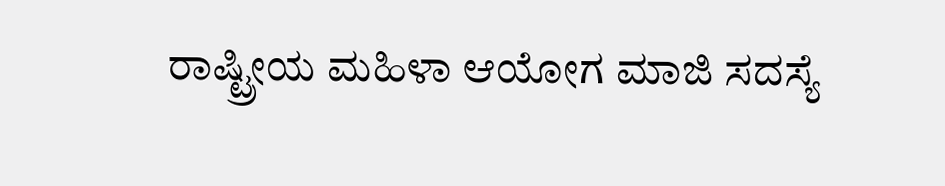ರಾಷ್ಟ್ರೀಯ ಮಹಿಳಾ ಆಯೋಗ ಮಾಜಿ ಸದಸ್ಯೆ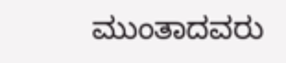ಮುಂತಾದವರು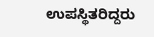ಉಪಸ್ಥಿತರಿದ್ದರು